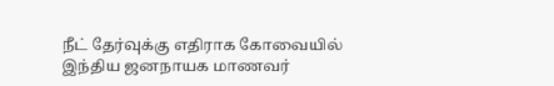நீட் தேர்வுக்கு எதிராக கோவையில் இந்திய ஜனநாயக மாணவர்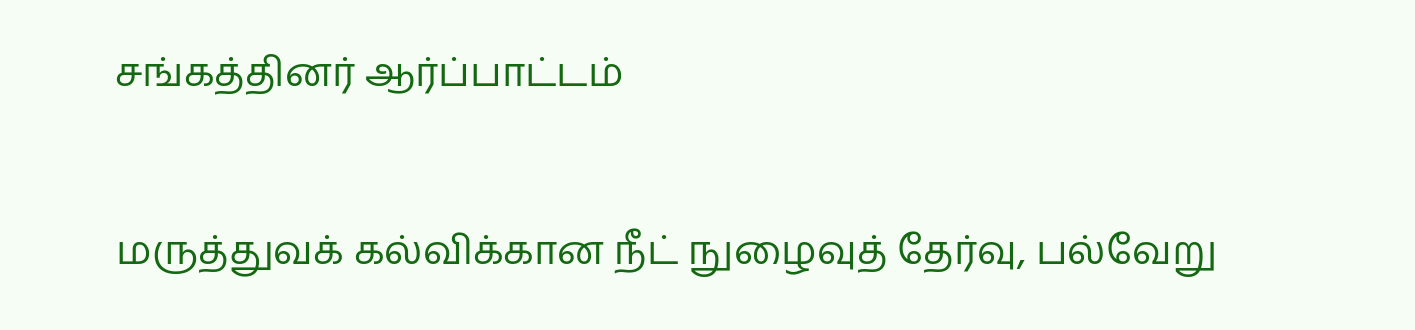சங்கத்தினர் ஆர்ப்பாட்டம்

மருத்துவக் கல்விக்கான நீட் நுழைவுத் தேர்வு, பல்வேறு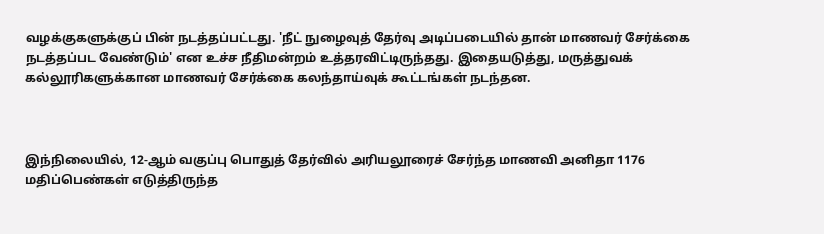வழக்குகளுக்குப் பின் நடத்தப்பட்டது. 'நீட் நுழைவுத் தேர்வு அடிப்படையில் தான் மாணவர் சேர்க்கை நடத்தப்பட வேண்டும்' என உச்ச நீதிமன்றம் உத்தரவிட்டிருந்தது. இதையடுத்து, மருத்துவக் கல்லூரிகளுக்கான மாணவர் சேர்க்கை கலந்தாய்வுக் கூட்டங்கள் நடந்தன.



இந்நிலையில், 12-ஆம் வகுப்பு பொதுத் தேர்வில் அரியலூரைச் சேர்ந்த மாணவி அனிதா 1176 மதிப்பெண்கள் எடுத்திருந்த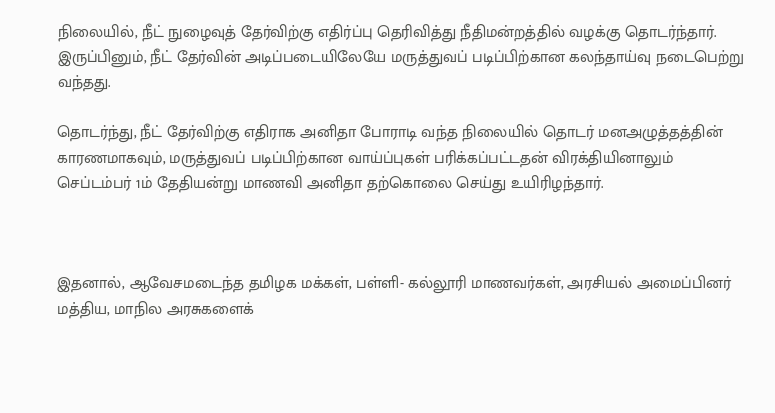நிலையில், நீட் நுழைவுத் தேர்விற்கு எதிர்ப்பு தெரிவித்து நீதிமன்றத்தில் வழக்கு தொடர்ந்தார். இருப்பினும், நீட் தேர்வின் அடிப்படையிலேயே மருத்துவப் படிப்பிற்கான கலந்தாய்வு நடைபெற்று வந்தது.

தொடர்ந்து, நீட் தேர்விற்கு எதிராக அனிதா போராடி வந்த நிலையில் தொடர் மனஅழுத்தத்தின் காரணமாகவும், மருத்துவப் படிப்பிற்கான வாய்ப்புகள் பரிக்கப்பட்டதன் விரக்தியினாலும் செப்டம்பர் 1ம் தேதியன்று மாணவி அனிதா தற்கொலை செய்து உயிரிழந்தார்.



இதனால், ஆவேசமடைந்த தமிழக மக்கள், பள்ளி- கல்லூரி மாணவர்கள், அரசியல் அமைப்பினர் மத்திய, மாநில அரசுகளைக்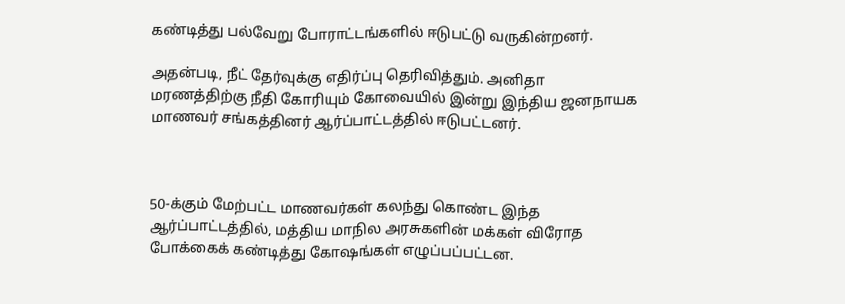கண்டித்து பல்வேறு போராட்டங்களில் ஈடுபட்டு வருகின்றனர்.

அதன்படி, நீட் தேர்வுக்கு எதிர்ப்பு தெரிவித்தும். அனிதா மரணத்திற்கு நீதி கோரியும் கோவையில் இன்று இந்திய ஜனநாயக மாணவர் சங்கத்தினர் ஆர்ப்பாட்டத்தில் ஈடுபட்டனர்.



50-க்கும் மேற்பட்ட மாணவர்கள் கலந்து கொண்ட இந்த ஆர்ப்பாட்டத்தில், மத்திய மாநில அரசுகளின் மக்கள் விரோத போக்கைக் கண்டித்து கோஷங்கள் எழுப்பப்பட்டன.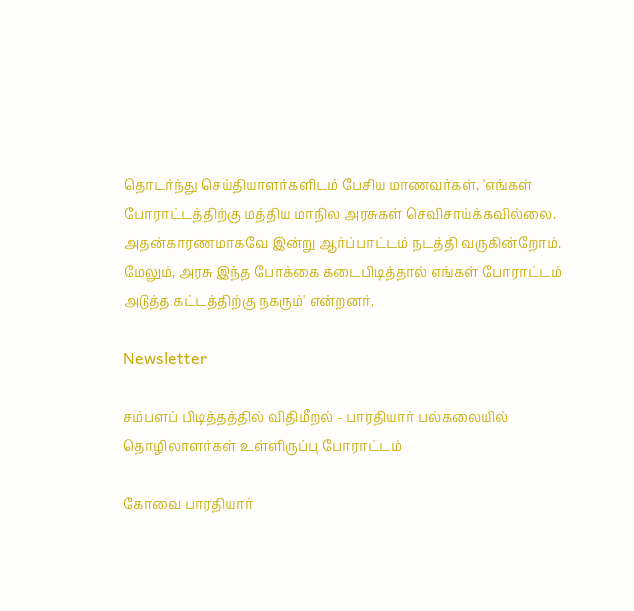தொடர்ந்து செய்தியாளர்களிடம் பேசிய மாணவர்கள், 'எங்கள் போராட்டத்திற்கு மத்திய மாநில அரசுகள் செவிசாய்க்கவில்லை. அதன்காரணமாகவே இன்று ஆர்ப்பாட்டம் நடத்தி வருகின்றோம். மேலும், அரசு இந்த போக்கை கடைபிடித்தால் எங்கள் போராட்டம் அடுத்த கட்டத்திற்கு நகரும்' என்றனர்.

Newsletter

சம்பளப் பிடித்தத்தில் விதிமீறல் - பாரதியார் பல்கலையில் தொழிலாளர்கள் உள்ளிருப்பு போராட்டம்

கோவை பாரதியார்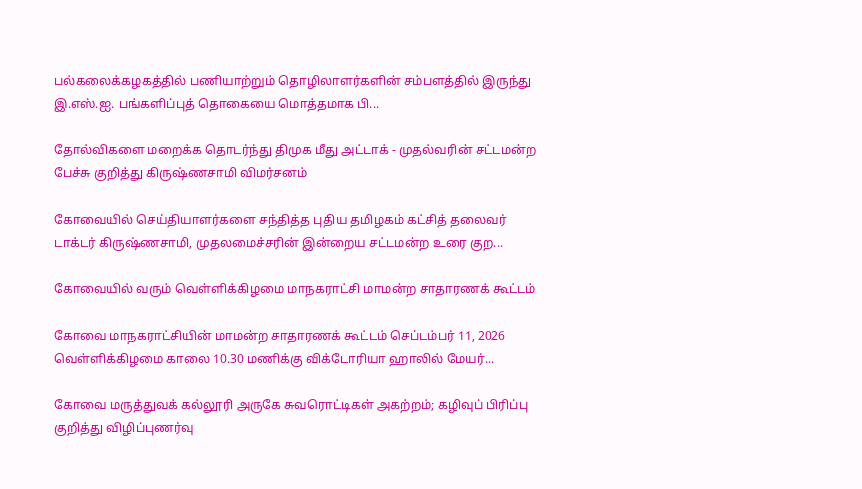பல்கலைக்கழகத்தில் பணியாற்றும் தொழிலாளர்களின் சம்பளத்தில் இருந்து இ.எஸ்.ஐ. பங்களிப்புத் தொகையை மொத்தமாக பி...

தோல்விகளை மறைக்க தொடர்ந்து திமுக மீது அட்டாக் - முதல்வரின் சட்டமன்ற பேச்சு குறித்து கிருஷ்ணசாமி விமர்சனம்

கோவையில் செய்தியாளர்களை சந்தித்த புதிய தமிழகம் கட்சித் தலைவர் டாக்டர் கிருஷ்ணசாமி, முதலமைச்சரின் இன்றைய சட்டமன்ற உரை குற...

கோவையில் வரும் வெள்ளிக்கிழமை மாநகராட்சி மாமன்ற சாதாரணக் கூட்டம்

கோவை மாநகராட்சியின் மாமன்ற சாதாரணக் கூட்டம் செப்டம்பர் 11, 2026 வெள்ளிக்கிழமை காலை 10.30 மணிக்கு விக்டோரியா ஹாலில் மேயர்...

கோவை மருத்துவக் கல்லூரி அருகே சுவரொட்டிகள் அகற்றம்; கழிவுப் பிரிப்பு குறித்து விழிப்புணர்வு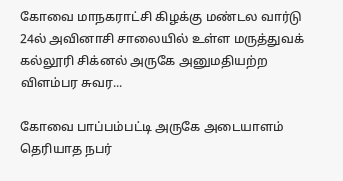கோவை மாநகராட்சி கிழக்கு மண்டல வார்டு 24ல் அவினாசி சாலையில் உள்ள மருத்துவக் கல்லூரி சிக்னல் அருகே அனுமதியற்ற விளம்பர சுவர...

கோவை பாப்பம்பட்டி அருகே அடையாளம் தெரியாத நபர்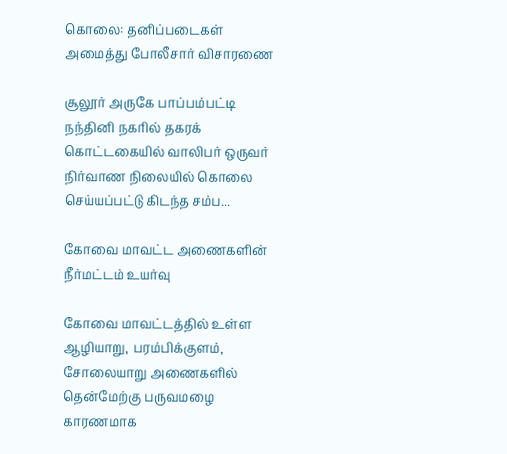கொலை: தனிப்படைகள் அமைத்து போலீசார் விசாரணை

சூலூர் அருகே பாப்பம்பட்டி நந்தினி நகரில் தகரக் கொட்டகையில் வாலிபர் ஒருவர் நிர்வாண நிலையில் கொலை செய்யப்பட்டு கிடந்த சம்ப...

கோவை மாவட்ட அணைகளின் நீர்மட்டம் உயர்வு

கோவை மாவட்டத்தில் உள்ள ஆழியாறு, பரம்பிக்குளம், சோலையாறு அணைகளில் தென்மேற்கு பருவமழை காரணமாக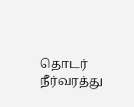தொடர் நீர்வரத்து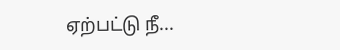ஏற்பட்டு நீ...